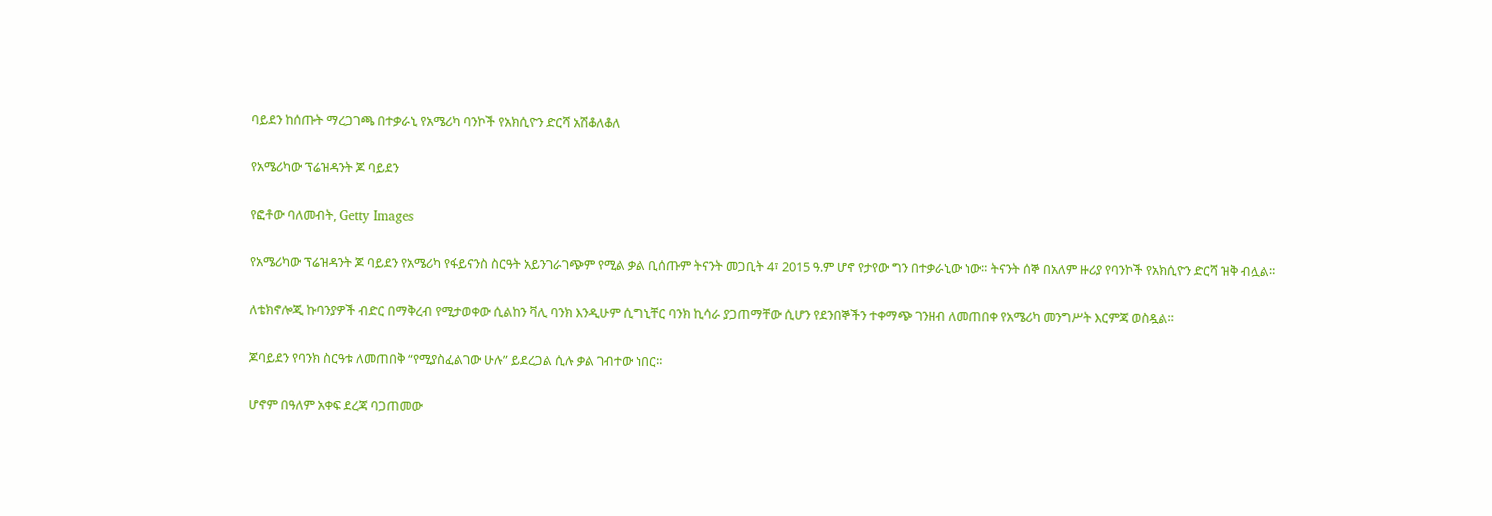ባይደን ከሰጡት ማረጋገጫ በተቃራኒ የአሜሪካ ባንኮች የአክሲዮን ድርሻ አሽቆለቆለ

የአሜሪካው ፕሬዝዳንት ጆ ባይደን

የፎቶው ባለመብት, Getty Images

የአሜሪካው ፕሬዝዳንት ጆ ባይደን የአሜሪካ የፋይናንስ ስርዓት አይንገራገጭም የሚል ቃል ቢሰጡም ትናንት መጋቢት 4፣ 2015 ዓ.ም ሆኖ የታየው ግን በተቃራኒው ነው። ትናንት ሰኞ በአለም ዙሪያ የባንኮች የአክሲዮን ድርሻ ዝቅ ብሏል።

ለቴክኖሎጂ ኩባንያዎች ብድር በማቅረብ የሚታወቀው ሲልከን ቫሊ ባንክ እንዲሁም ሲግኒቸር ባንክ ኪሳራ ያጋጠማቸው ሲሆን የደንበኞችን ተቀማጭ ገንዘብ ለመጠበቀ የአሜሪካ መንግሥት እርምጃ ወስዷል።

ጆባይደን የባንክ ስርዓቱ ለመጠበቅ “የሚያስፈልገው ሁሉ” ይደረጋል ሲሉ ቃል ገብተው ነበር።

ሆኖም በዓለም አቀፍ ደረጃ ባጋጠመው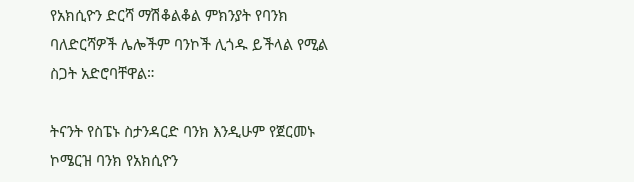የአክሲዮን ድርሻ ማሽቆልቆል ምክንያት የባንክ ባለድርሻዎች ሌሎችም ባንኮች ሊጎዱ ይችላል የሚል ስጋት አድሮባቸዋል።

ትናንት የስፔኑ ስታንዳርድ ባንክ እንዲሁም የጀርመኑ ኮሜርዝ ባንክ የአክሲዮን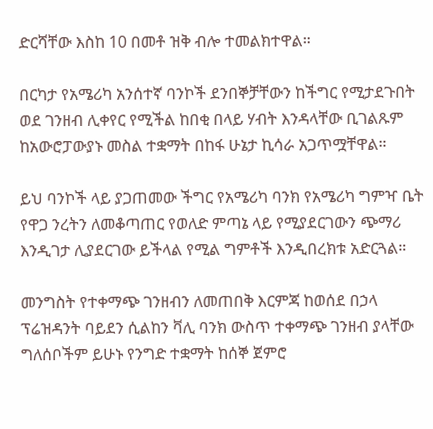ድርሻቸው እስከ 10 በመቶ ዝቅ ብሎ ተመልክተዋል።

በርካታ የአሜሪካ አንሰተኛ ባንኮች ደንበኞቻቸውን ከችግር የሚታደጉበት ወደ ገንዘብ ሊቀየር የሚችል ከበቂ በላይ ሃብት እንዳላቸው ቢገልጹም ከአውሮፓውያኑ መስል ተቋማት በከፋ ሁኔታ ኪሳራ አጋጥሟቸዋል።

ይህ ባንኮች ላይ ያጋጠመው ችግር የአሜሪካ ባንክ የአሜሪካ ግምዣ ቤት የዋጋ ንረትን ለመቆጣጠር የወለድ ምጣኔ ላይ የሚያደርገውን ጭማሪ እንዲገታ ሊያደርገው ይችላል የሚል ግምቶች እንዲበረክቱ አድርጓል።

መንግስት የተቀማጭ ገንዘብን ለመጠበቅ እርምጃ ከወሰደ በኃላ ፕሬዝዳንት ባይደን ሲልከን ቫሊ ባንክ ውስጥ ተቀማጭ ገንዘብ ያላቸው ግለሰቦችም ይሁኑ የንግድ ተቋማት ከሰኞ ጀምሮ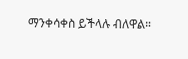ማንቀሳቀስ ይችላሉ ብለዋል።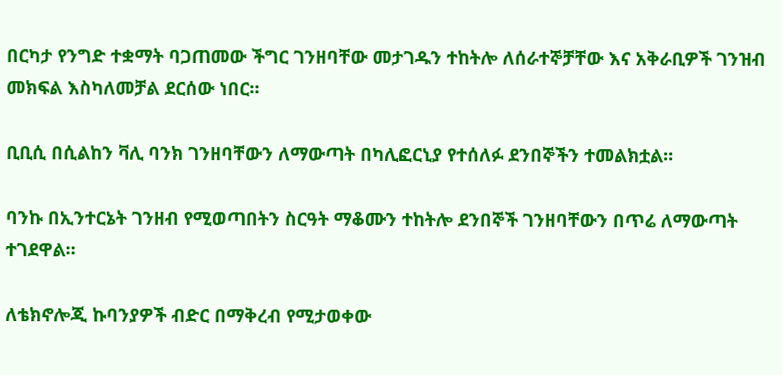በርካታ የንግድ ተቋማት ባጋጠመው ችግር ገንዘባቸው መታገዱን ተከትሎ ለሰራተኞቻቸው እና አቅራቢዎች ገንዝብ መክፍል እስካለመቻል ደርሰው ነበር።

ቢቢሲ በሲልከን ቫሊ ባንክ ገንዘባቸውን ለማውጣት በካሊፎርኒያ የተሰለፉ ደንበኞችን ተመልክቷል።

ባንኩ በኢንተርኔት ገንዘብ የሚወጣበትን ስርዓት ማቆሙን ተከትሎ ደንበኞች ገንዘባቸውን በጥሬ ለማውጣት ተገደዋል።

ለቴክኖሎጂ ኩባንያዎች ብድር በማቅረብ የሚታወቀው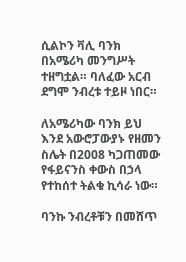ሲልኮን ቫሊ ባንክ በአሜሪካ መንግሥት ተዘግቷል። ባለፈው አርብ ደግሞ ንብረቱ ተይዞ ነበር።

ለአሜሪካው ባንክ ይህ እንደ አውሮፓውያኑ የዘመን ስሌት በ2008 ካጋጠመው የፋይናንስ ቀውስ በኃላ የተከሰተ ትልቁ ኪሳራ ነው።

ባንኩ ንብረቶቹን በመሸጥ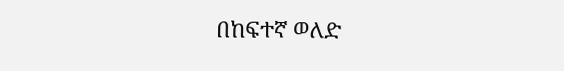በከፍተኛ ወለድ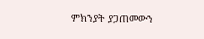ምክንያት ያጋጠመውን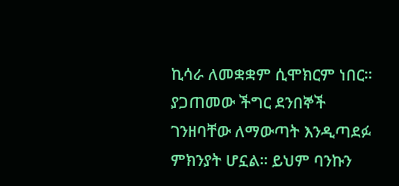ኪሳራ ለመቋቋም ሲሞክርም ነበር። ያጋጠመው ችግር ደንበኞች ገንዘባቸው ለማውጣት እንዲጣደፉ ምክንያት ሆኗል። ይህም ባንኩን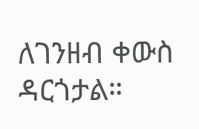ለገንዘብ ቀውስ ዳርጎታል።